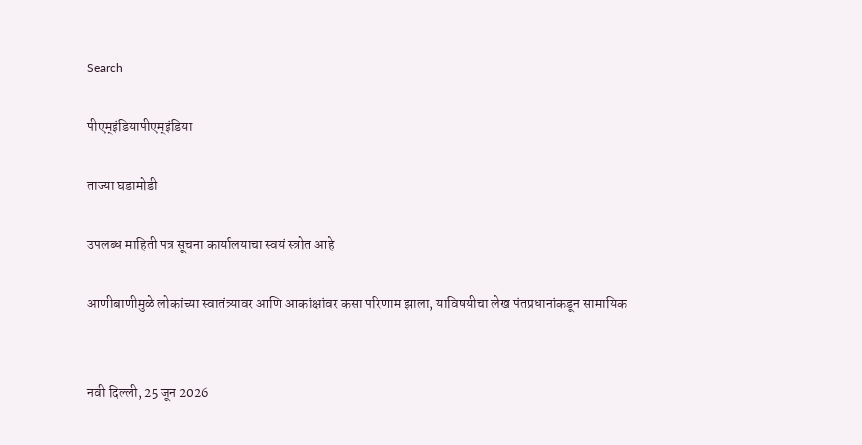Search

पीएम्इंडियापीएम्इंडिया

ताज्या घडामोडी

उपलब्ध माहिती पत्र सूचना कार्यालयाचा स्वयं स्त्रोत आहे

आणीबाणीमुळे लोकांच्या स्वातंत्र्यावर आणि आकांक्षांवर कसा परिणाम झाला, याविषयीचा लेख पंतप्रधानांकडून सामायिक


नवी दिल्ली, 25 जून 2026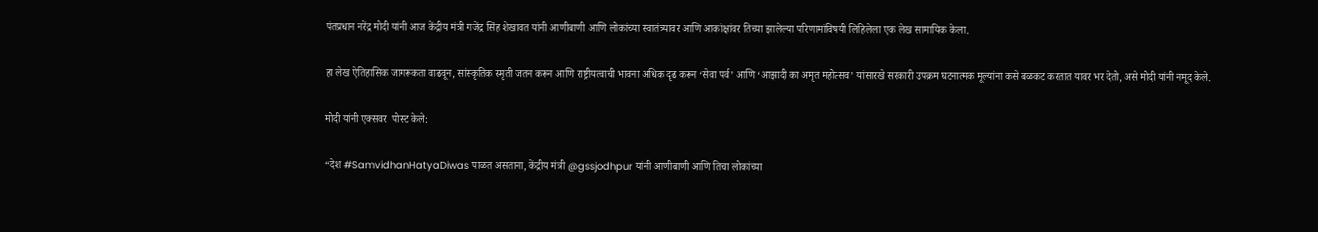पंतप्रधान नरेंद्र मोदी यांनी आज केंद्रीय मंत्री गजेंद्र सिंह शेखावत यांनी आणीबाणी आणि लोकांच्या स्वातंत्र्यावर आणि आकांक्षांवर तिच्या झालेल्या परिणामांविषयी लिहिलेला एक लेख सामायिक केला.

हा लेख ऐतिहासिक जागरूकता वाढवून, सांस्कृतिक स्मृती जतन करून आणि राष्ट्रीयत्वाची भावना अधिक दृढ करून ‘सेवा पर्व’ आणि ‘आझादी का अमृत महोत्सव’ यांसारखे सरकारी उपक्रम घटनात्मक मूल्यांना कसे बळकट करतात यावर भर देतो, असे मोदी यांनी नमूद केले.

मोदी यांनी एक्सवर  पोस्ट केले:

“देश #SamvidhanHatyaDiwas पाळत असताना, केंद्रीय मंत्री @gssjodhpur यांनी आणीबाणी आणि तिचा लोकांच्या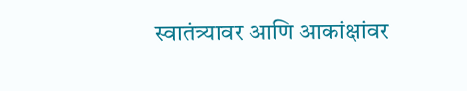स्वातंत्र्यावर आणि आकांक्षांवर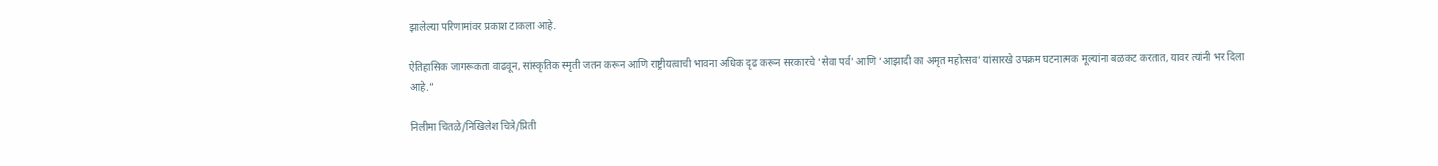झालेल्या परिणामांवर प्रकाश टाकला आहे.

ऐतिहासिक जागरूकता वाढवून, सांस्कृतिक स्मृती जतन करून आणि राष्ट्रीयत्वाची भावना अधिक दृढ करून सरकारचे ‘सेवा पर्व’ आणि ‘आझादी का अमृत महोत्सव’ यांसारखे उपक्रम घटनात्मक मूल्यांना बळकट करतात, यावर त्यांनी भर दिला आहे.”

निलीमा चितळे/निखिलेश चित्रे/प्रिती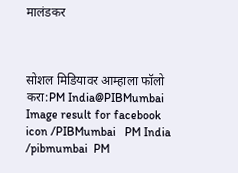मालंडकर



सोशल मिडियावर आम्हाला फॉलो करा:PM India@PIBMumbai   Image result for facebook icon /PIBMumbai   PM India /pibmumbai  PM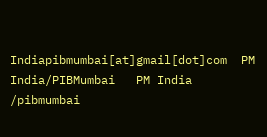Indiapibmumbai[at]gmail[dot]com  PM India/PIBMumbai   PM India /pibmumbai